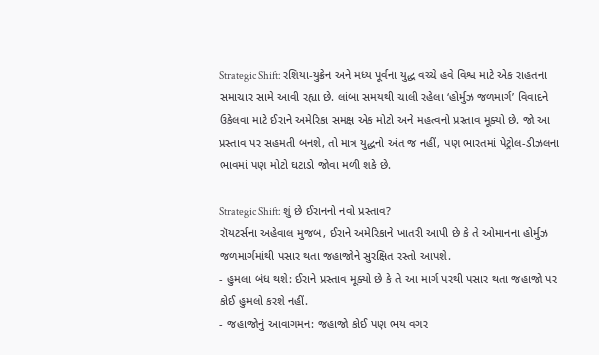Strategic Shift: રશિયા-યુક્રેન અને મધ્ય પૂર્વના યુદ્ધ વચ્ચે હવે વિશ્વ માટે એક રાહતના સમાચાર સામે આવી રહ્યા છે. લાંબા સમયથી ચાલી રહેલા ‘હોર્મુઝ જળમાર્ગ’ વિવાદને ઉકેલવા માટે ઈરાને અમેરિકા સમક્ષ એક મોટો અને મહત્વનો પ્રસ્તાવ મૂક્યો છે. જો આ પ્રસ્તાવ પર સહમતી બનશે, તો માત્ર યુદ્ધનો અંત જ નહીં, પણ ભારતમાં પેટ્રોલ-ડીઝલના ભાવમાં પણ મોટો ઘટાડો જોવા મળી શકે છે.

Strategic Shift: શું છે ઈરાનનો નવો પ્રસ્તાવ?
રૉયટર્સના અહેવાલ મુજબ, ઈરાને અમેરિકાને ખાતરી આપી છે કે તે ઓમાનના હોર્મુઝ જળમાર્ગમાંથી પસાર થતા જહાજોને સુરક્ષિત રસ્તો આપશે.
- હુમલા બંધ થશે: ઈરાને પ્રસ્તાવ મૂક્યો છે કે તે આ માર્ગ પરથી પસાર થતા જહાજો પર કોઈ હુમલો કરશે નહીં.
- જહાજોનું આવાગમન: જહાજો કોઈ પણ ભય વગર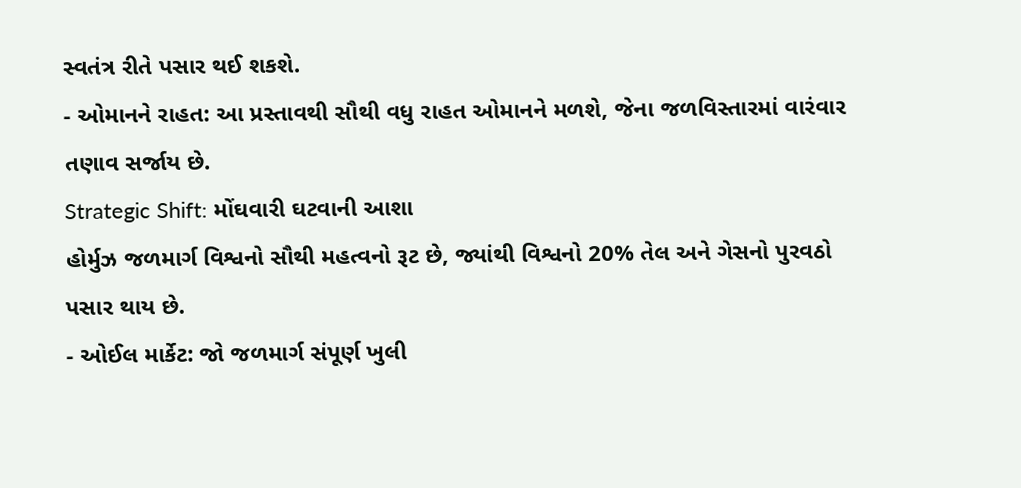સ્વતંત્ર રીતે પસાર થઈ શકશે.
- ઓમાનને રાહત: આ પ્રસ્તાવથી સૌથી વધુ રાહત ઓમાનને મળશે, જેના જળવિસ્તારમાં વારંવાર તણાવ સર્જાય છે.
Strategic Shift: મોંઘવારી ઘટવાની આશા
હોર્મુઝ જળમાર્ગ વિશ્વનો સૌથી મહત્વનો રૂટ છે, જ્યાંથી વિશ્વનો 20% તેલ અને ગેસનો પુરવઠો પસાર થાય છે.
- ઓઈલ માર્કેટ: જો જળમાર્ગ સંપૂર્ણ ખુલી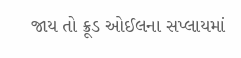જાય તો ક્રૂડ ઓઈલના સપ્લાયમાં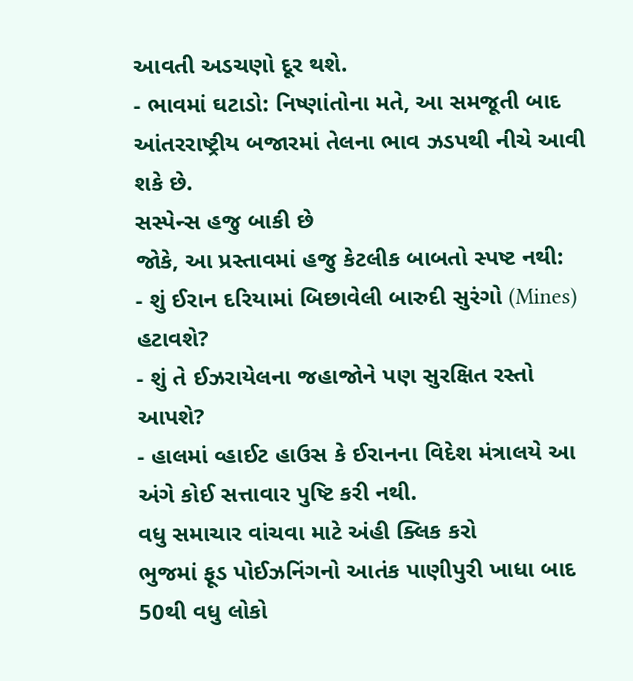આવતી અડચણો દૂર થશે.
- ભાવમાં ઘટાડો: નિષ્ણાંતોના મતે, આ સમજૂતી બાદ આંતરરાષ્ટ્રીય બજારમાં તેલના ભાવ ઝડપથી નીચે આવી શકે છે.
સસ્પેન્સ હજુ બાકી છે
જોકે, આ પ્રસ્તાવમાં હજુ કેટલીક બાબતો સ્પષ્ટ નથી:
- શું ઈરાન દરિયામાં બિછાવેલી બારુદી સુરંગો (Mines) હટાવશે?
- શું તે ઈઝરાયેલના જહાજોને પણ સુરક્ષિત રસ્તો આપશે?
- હાલમાં વ્હાઈટ હાઉસ કે ઈરાનના વિદેશ મંત્રાલયે આ અંગે કોઈ સત્તાવાર પુષ્ટિ કરી નથી.
વધુ સમાચાર વાંચવા માટે અંહી ક્લિક કરો
ભુજમાં ફૂડ પોઈઝનિંગનો આતંક પાણીપુરી ખાધા બાદ 50થી વધુ લોકો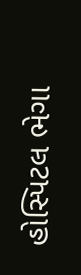હોસ્પિટલ ભેગા